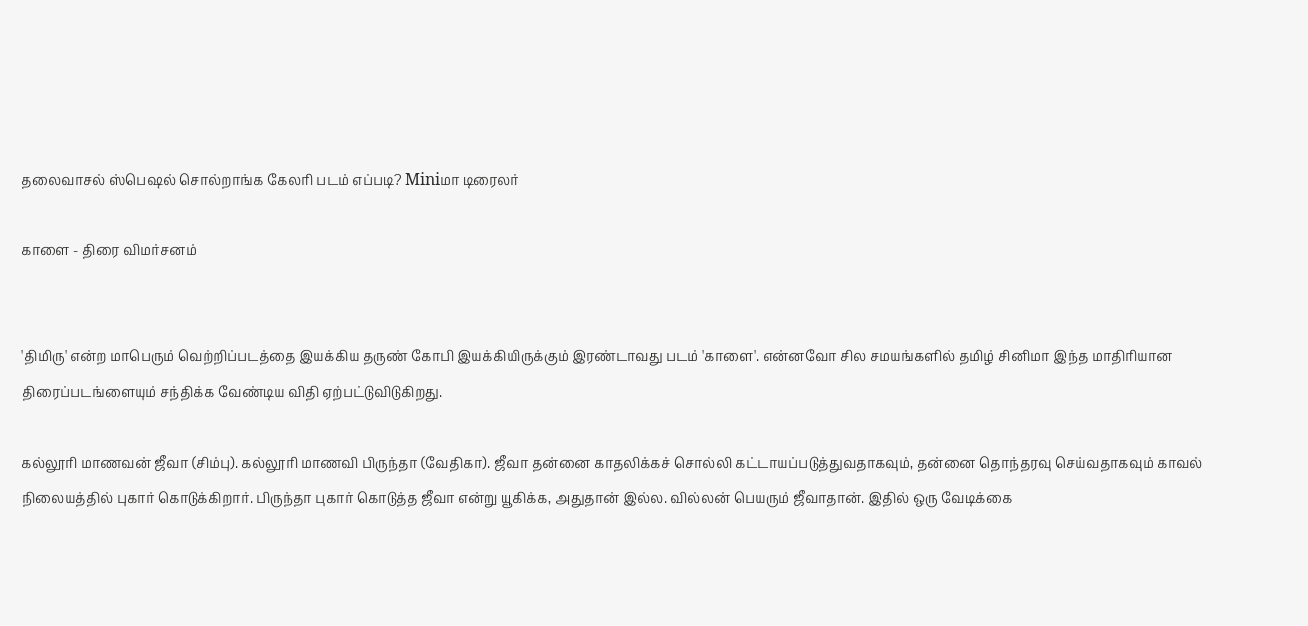தலைவாசல் ஸ்பெஷல் சொல்றாங்க கேலரி படம் எப்படி? Miniமா டிரைலர்

காளை - திரை விமர்சனம்


'திமிரு' என்ற மாபெரும் வெற்றிப்படத்தை இயக்கிய தருண் கோபி இயக்கியிருக்கும் இரண்டாவது படம் 'காளை'. என்னவோ சில சமயங்களில் தமிழ் சினிமா இந்த மாதிரியான திரைப்படங்ளையும் சந்திக்க வேண்டிய விதி ஏற்பட்டுவிடுகிறது.

கல்லூரி மாணவன் ஜீவா (சிம்பு). கல்லூரி மாணவி பிருந்தா (வேதிகா). ஜீவா தன்னை காதலிக்கச் சொல்லி கட்டாயப்படுத்துவதாகவும், தன்னை தொந்தரவு செய்வதாகவும் காவல் நிலையத்தில் புகார் கொடுக்கிறார். பிருந்தா புகார் கொடுத்த ஜீவா என்று யூகிக்க, அதுதான் இல்ல. வில்லன் பெயரும் ஜீவாதான். இதில் ஒரு வேடிக்கை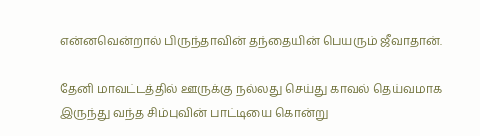என்னவென்றால் பிருந்தாவின் தந்தையின் பெயரும் ஜீவாதான்.

தேனி மாவட்டத்தில் ஊருக்கு நல்லது செய்து காவல் தெய்வமாக இருந்து வந்த சிம்புவின் பாட்டியை கொன்று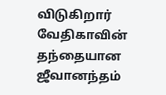விடுகிறார் வேதிகாவின் தந்தையான ஜீவானந்தம்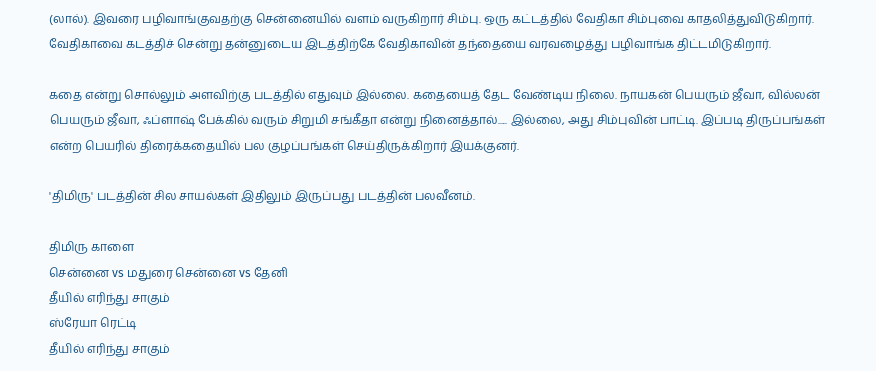(லால்). இவரை பழிவாங்குவதற்கு சென்னையில் வளம் வருகிறார் சிம்பு. ஒரு கட்டத்தில் வேதிகா சிம்புவை காதலித்துவிடுகிறார். வேதிகாவை கடத்திச் சென்று தன்னுடைய இடத்திற்கே வேதிகாவின் தந்தையை வரவழைத்து பழிவாங்க திட்டமிடுகிறார்.

கதை என்று சொல்லும் அளவிற்கு படத்தில் எதுவும் இல்லை. கதையைத் தேட வேண்டிய நிலை. நாயகன் பெயரும் ஜீவா, வில்லன் பெயரும் ஜீவா, ஃப்ளாஷ் பேக்கில் வரும் சிறுமி சங்கீதா என்று நினைத்தால்..... இல்லை, அது சிம்புவின் பாட்டி. இப்படி திருப்பங்கள் என்ற பெயரில் திரைக்கதையில் பல குழப்பங்கள் செய்திருக்கிறார் இயக்குனர்.

'திமிரு' படத்தின் சில சாயல்கள் இதிலும் இருப்பது படத்தின் பலவீனம்.

திமிரு காளை
சென்னை vs மதுரை சென்னை vs தேனி
தீயில் எரிந்து சாகும்
ஸ்ரேயா ரெட்டி
தீயில் எரிந்து சாகும்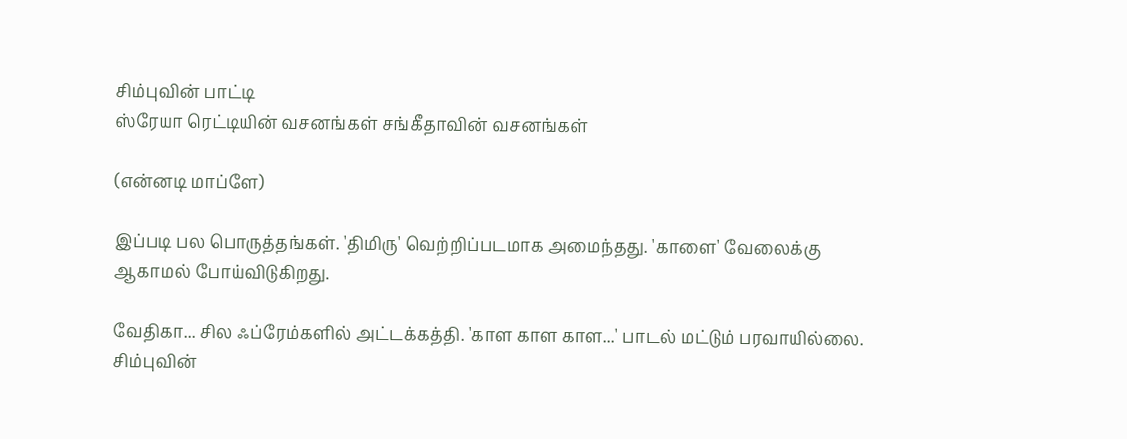சிம்புவின் பாட்டி
ஸ்ரேயா ரெட்டியின் வசனங்கள் சங்கீதாவின் வசனங்கள்

(என்னடி மாப்ளே)

இப்படி பல பொருத்தங்கள். 'திமிரு' வெற்றிப்படமாக அமைந்தது. 'காளை' வேலைக்கு ஆகாமல் போய்விடுகிறது.

வேதிகா... சில ஃப்ரேம்களில் அட்டக்கத்தி. 'காள காள காள...' பாடல் மட்டும் பரவாயில்லை. சிம்புவின்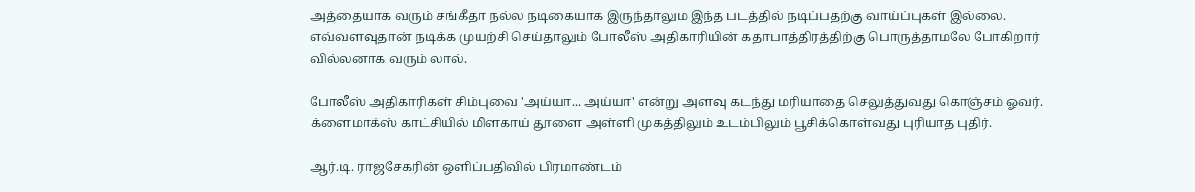அத்தையாக வரும் சங்கீதா நல்ல நடிகையாக இருந்தாலும இந்த படத்தில் நடிப்பதற்கு வாய்ப்புகள் இல்லை. எவ்வளவுதான் நடிக்க முயற்சி செய்தாலும் போலீஸ் அதிகாரியின் கதாபாத்திரத்திற்கு பொருத்தாமலே போகிறார் வில்லனாக வரும் லால்.

போலீஸ் அதிகாரிகள் சிம்புவை 'அய்யா... அய்யா' என்று அளவு கடந்து மரியாதை செலுத்துவது கொஞ்சம் ஓவர். க்ளைமாக்ஸ் காட்சியில் மிளகாய் தூளை அள்ளி முகத்திலும் உடம்பிலும் பூசிக்கொள்வது புரியாத புதிர்.

ஆர்.டி. ராஜசேகரின் ஒளிப்பதிவில் பிரமாண்டம்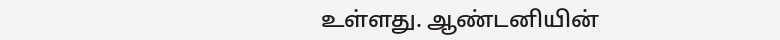உள்ளது. ஆண்டனியின்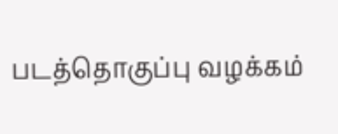படத்தொகுப்பு வழக்கம்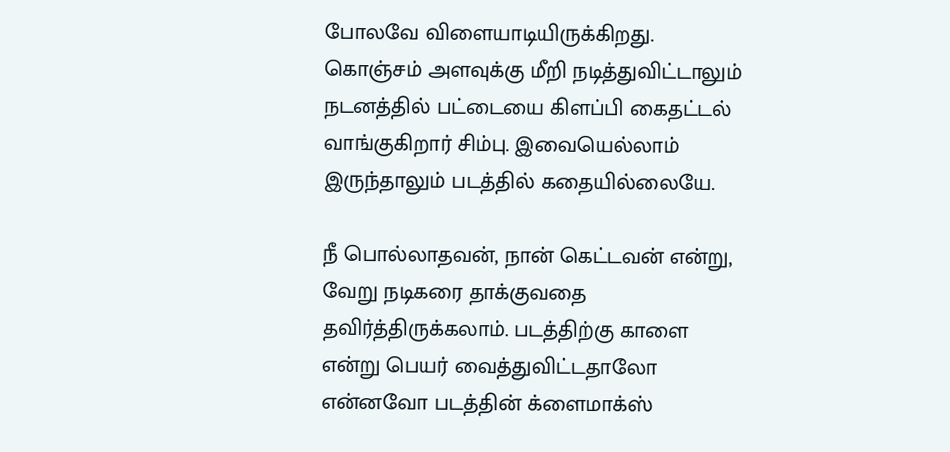போலவே விளையாடியிருக்கிறது. கொஞ்சம் அளவுக்கு மீறி நடித்துவிட்டாலும் நடனத்தில் பட்டையை கிளப்பி கைதட்டல் வாங்குகிறார் சிம்பு. இவையெல்லாம் இருந்தாலும் படத்தில் கதையில்லையே.

நீ பொல்லாதவன், நான் கெட்டவன் என்று, வேறு நடிகரை தாக்குவதை தவிர்த்திருக்கலாம். படத்திற்கு காளை என்று பெயர் வைத்துவிட்டதாலோ என்னவோ படத்தின் க்ளைமாக்ஸ்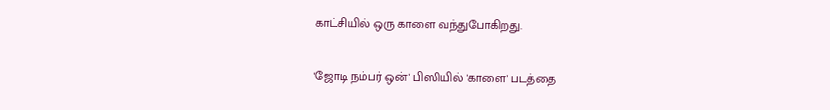காட்சியில் ஒரு காளை வந்துபோகிறது.

'ஜோடி நம்பர் ஒன்' பிஸியில் 'காளை' படத்தை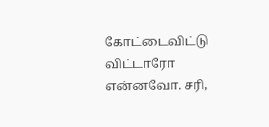கோட்டைவிட்டு விட்டாரோ என்னவோ. சரி,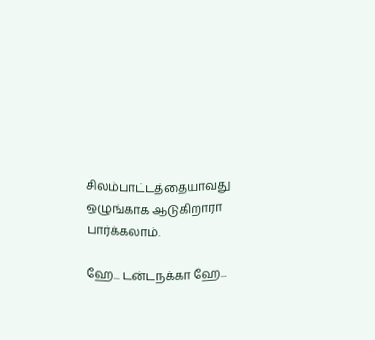சிலம்பாட்டத்தையாவது ஒழுங்காக ஆடுகிறாரா பார்க்கலாம்.

ஹே... டன்டநக்கா ஹே...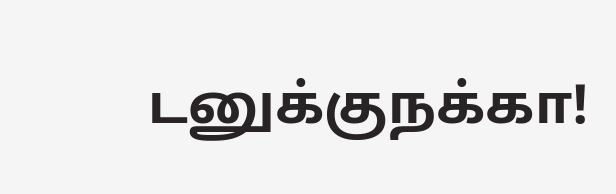டனுக்குநக்கா!